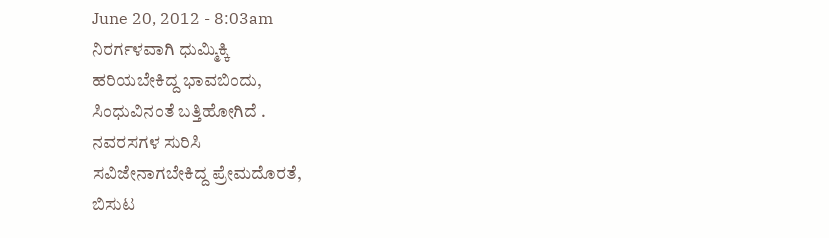June 20, 2012 - 8:03am
ನಿರರ್ಗಳವಾಗಿ ಧುಮ್ಮಿಕ್ಕಿ
ಹರಿಯಬೇಕಿದ್ದ ಭಾವಬಿಂದು,
ಸಿಂಧುವಿನಂತೆ ಬತ್ತಿಹೋಗಿದೆ .
ನವರಸಗಳ ಸುರಿಸಿ
ಸವಿಜೇನಾಗಬೇಕಿದ್ದ ಪ್ರೇಮದೊರತೆ,
ಬಿಸುಟ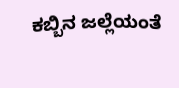ಕಬ್ಬಿನ ಜಲ್ಲೆಯಂತೆ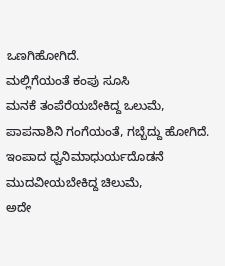ಒಣಗಿಹೋಗಿದೆ.
ಮಲ್ಲಿಗೆಯಂತೆ ಕಂಪು ಸೂಸಿ
ಮನಕೆ ತಂಪೆರೆಯಬೇಕಿದ್ದ ಒಲುಮೆ,
ಪಾಪನಾಶಿನಿ ಗಂಗೆಯಂತೆ, ಗಬ್ಬೆದ್ದು ಹೋಗಿದೆ.
ಇಂಪಾದ ಧ್ವನಿಮಾಧುರ್ಯದೊಡನೆ
ಮುದವೀಯಬೇಕಿದ್ದ ಚಿಲುಮೆ,
ಅದೇ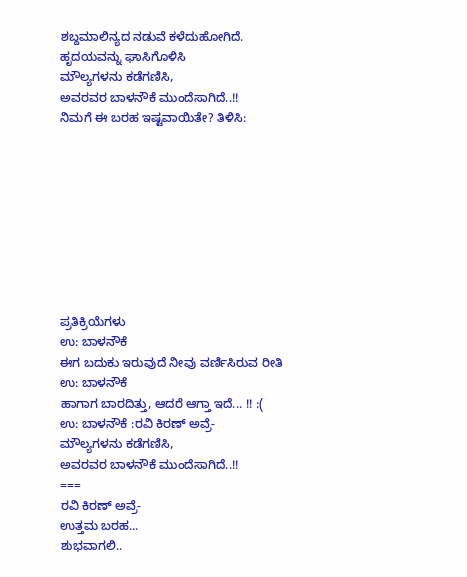ಶಬ್ದಮಾಲಿನ್ಯದ ನಡುವೆ ಕಳೆದುಹೋಗಿದೆ.
ಹೃದಯವನ್ನು ಘಾಸಿಗೊಳಿಸಿ
ಮೌಲ್ಯಗಳನು ಕಡೆಗಣಿಸಿ,
ಅವರವರ ಬಾಳನೌಕೆ ಮುಂದೆಸಾಗಿದೆ..!!
ನಿಮಗೆ ಈ ಬರಹ ಇಷ್ಟವಾಯಿತೇ? ತಿಳಿಸಿ:









ಪ್ರತಿಕ್ರಿಯೆಗಳು
ಉ: ಬಾಳನೌಕೆ
ಈಗ ಬದುಕು ಇರುವುದೆ ನೀವು ವರ್ಣಿಸಿರುವ ರೀತಿ
ಉ: ಬಾಳನೌಕೆ
ಹಾಗಾಗ ಬಾರದಿತ್ತು, ಆದರೆ ಆಗ್ತಾ ಇದೆ... !! :(
ಉ: ಬಾಳನೌಕೆ :ರವಿ ಕಿರಣ್ ಅವ್ರೆ-
ಮೌಲ್ಯಗಳನು ಕಡೆಗಣಿಸಿ,
ಅವರವರ ಬಾಳನೌಕೆ ಮುಂದೆಸಾಗಿದೆ..!!
===
ರವಿ ಕಿರಣ್ ಅವ್ರೆ-
ಉತ್ತಮ ಬರಹ...
ಶುಭವಾಗಲಿ..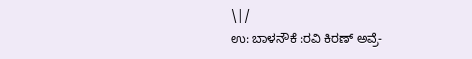\|/
ಉ: ಬಾಳನೌಕೆ :ರವಿ ಕಿರಣ್ ಅವ್ರೆ-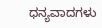ಧನ್ಯವಾದಗಳು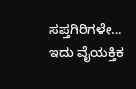ಸಪ್ತಗಿರಿಗಳೇ...
ಇದು ವೈಯಕ್ತಿಕ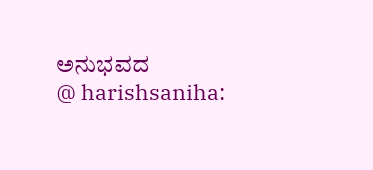ಅನುಭವದ
@ harishsaniha: